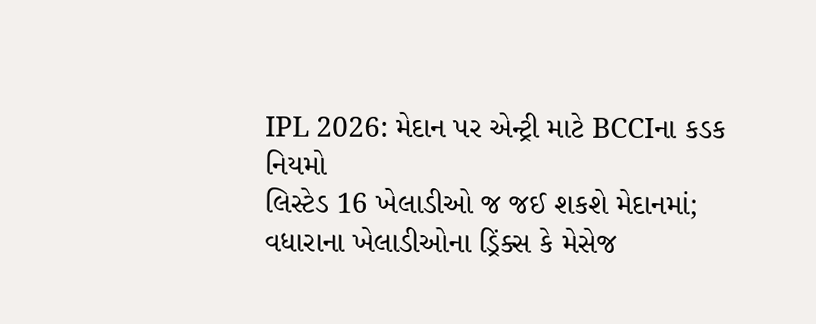IPL 2026: મેદાન પર એન્ટ્રી માટે BCCIના કડક નિયમો
લિસ્ટેડ 16 ખેલાડીઓ જ જઈ શકશે મેદાનમાં; વધારાના ખેલાડીઓના ડ્રિંક્સ કે મેસેજ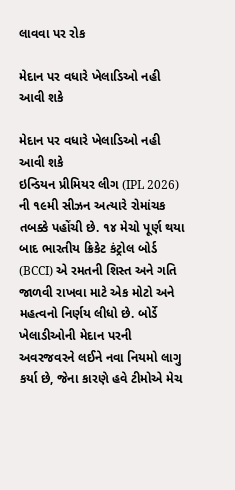લાવવા પર રોક

મેદાન પર વધારે ખેલાડિઓ નહી આવી શકે

મેદાન પર વધારે ખેલાડિઓ નહી આવી શકે
ઇન્ડિયન પ્રીમિયર લીગ (IPL 2026) ની ૧૯મી સીઝન અત્યારે રોમાંચક તબક્કે પહોંચી છે. ૧૪ મેચો પૂર્ણ થયા બાદ ભારતીય ક્રિકેટ કંટ્રોલ બોર્ડ (BCCI) એ રમતની શિસ્ત અને ગતિ જાળવી રાખવા માટે એક મોટો અને મહત્વનો નિર્ણય લીધો છે. બોર્ડે ખેલાડીઓની મેદાન પરની અવરજવરને લઈને નવા નિયમો લાગુ કર્યા છે, જેના કારણે હવે ટીમોએ મેચ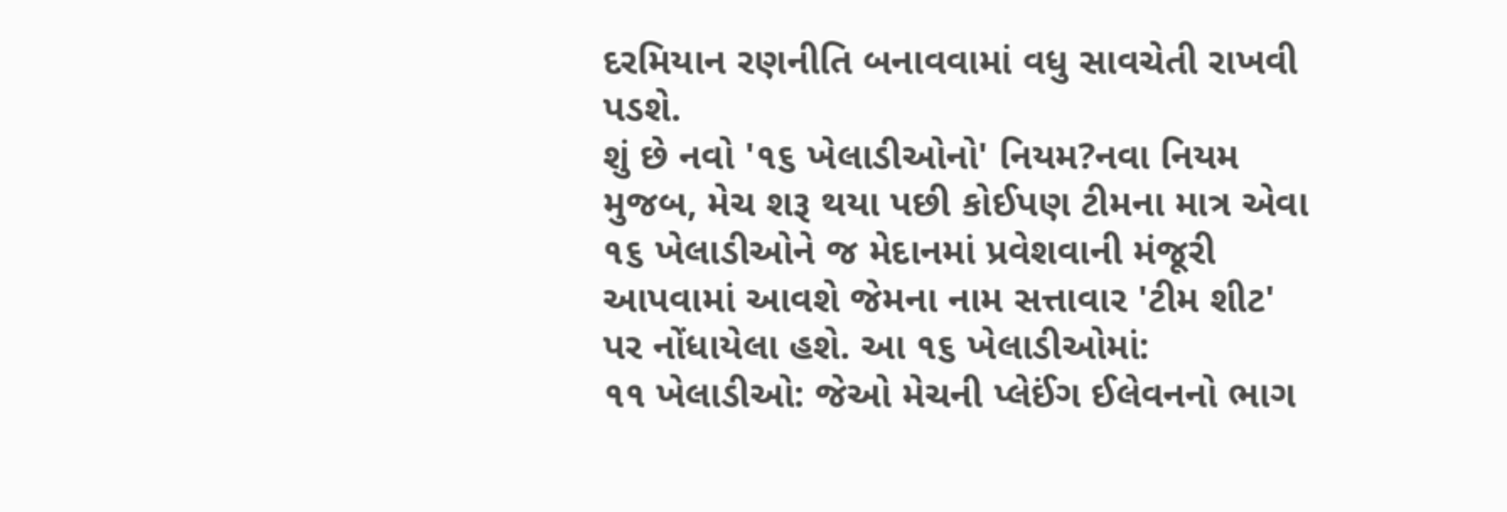દરમિયાન રણનીતિ બનાવવામાં વધુ સાવચેતી રાખવી પડશે.
શું છે નવો '૧૬ ખેલાડીઓનો' નિયમ?નવા નિયમ મુજબ, મેચ શરૂ થયા પછી કોઈપણ ટીમના માત્ર એવા ૧૬ ખેલાડીઓને જ મેદાનમાં પ્રવેશવાની મંજૂરી આપવામાં આવશે જેમના નામ સત્તાવાર 'ટીમ શીટ' પર નોંધાયેલા હશે. આ ૧૬ ખેલાડીઓમાં:
૧૧ ખેલાડીઓ: જેઓ મેચની પ્લેઈંગ ઈલેવનનો ભાગ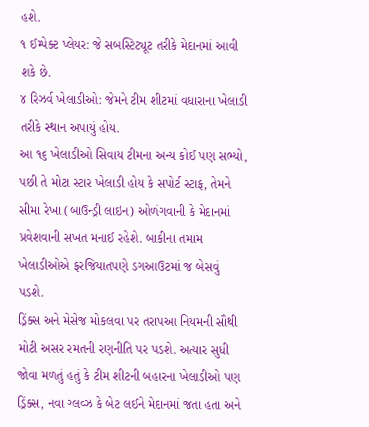હશે.
૧ ઈમ્પેક્ટ પ્લેયર: જે સબસ્ટિટ્યૂટ તરીકે મેદાનમાં આવી શકે છે.
૪ રિઝર્વ ખેલાડીઓ: જેમને ટીમ શીટમાં વધારાના ખેલાડી તરીકે સ્થાન અપાયું હોય.
આ ૧૬ ખેલાડીઓ સિવાય ટીમના અન્ય કોઈ પણ સભ્યો, પછી તે મોટા સ્ટાર ખેલાડી હોય કે સપોર્ટ સ્ટાફ, તેમને સીમા રેખા (બાઉન્ડ્રી લાઇન) ઓળંગવાની કે મેદાનમાં પ્રવેશવાની સખત મનાઈ રહેશે. બાકીના તમામ ખેલાડીઓએ ફરજિયાતપણે ડગઆઉટમાં જ બેસવું પડશે.
ડ્રિંક્સ અને મેસેજ મોકલવા પર તરાપઆ નિયમની સૌથી મોટી અસર રમતની રણનીતિ પર પડશે. અત્યાર સુધી જોવા મળતું હતું કે ટીમ શીટની બહારના ખેલાડીઓ પણ ડ્રિંક્સ, નવા ગ્લવ્ઝ કે બેટ લઈને મેદાનમાં જતા હતા અને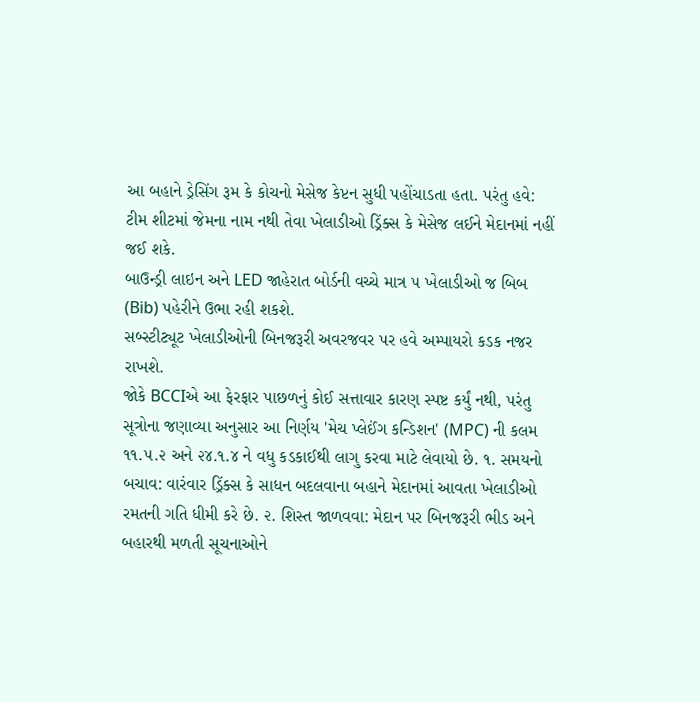આ બહાને ડ્રેસિંગ રૂમ કે કોચનો મેસેજ કેપ્ટન સુધી પહોંચાડતા હતા. પરંતુ હવે:
ટીમ શીટમાં જેમના નામ નથી તેવા ખેલાડીઓ ડ્રિંક્સ કે મેસેજ લઈને મેદાનમાં નહીં જઈ શકે.
બાઉન્ડ્રી લાઇન અને LED જાહેરાત બોર્ડની વચ્ચે માત્ર ૫ ખેલાડીઓ જ બિબ (Bib) પહેરીને ઉભા રહી શકશે.
સબ્સ્ટીટ્યૂટ ખેલાડીઓની બિનજરૂરી અવરજવર પર હવે અમ્પાયરો કડક નજર રાખશે.
જોકે BCCIએ આ ફેરફાર પાછળનું કોઈ સત્તાવાર કારણ સ્પષ્ટ કર્યું નથી, પરંતુ સૂત્રોના જણાવ્યા અનુસાર આ નિર્ણય 'મેચ પ્લેઈંગ કન્ડિશન' (MPC) ની કલમ ૧૧.૫.૨ અને ૨૪.૧.૪ ને વધુ કડકાઈથી લાગુ કરવા માટે લેવાયો છે. ૧. સમયનો બચાવ: વારંવાર ડ્રિંક્સ કે સાધન બદલવાના બહાને મેદાનમાં આવતા ખેલાડીઓ રમતની ગતિ ધીમી કરે છે. ૨. શિસ્ત જાળવવા: મેદાન પર બિનજરૂરી ભીડ અને બહારથી મળતી સૂચનાઓને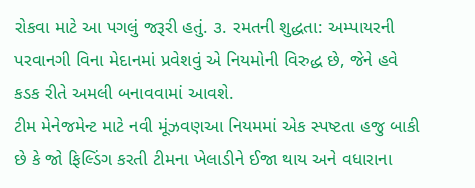રોકવા માટે આ પગલું જરૂરી હતું. ૩. રમતની શુદ્ધતા: અમ્પાયરની પરવાનગી વિના મેદાનમાં પ્રવેશવું એ નિયમોની વિરુદ્ધ છે, જેને હવે કડક રીતે અમલી બનાવવામાં આવશે.
ટીમ મેનેજમેન્ટ માટે નવી મૂંઝવણઆ નિયમમાં એક સ્પષ્ટતા હજુ બાકી છે કે જો ફિલ્ડિંગ કરતી ટીમના ખેલાડીને ઈજા થાય અને વધારાના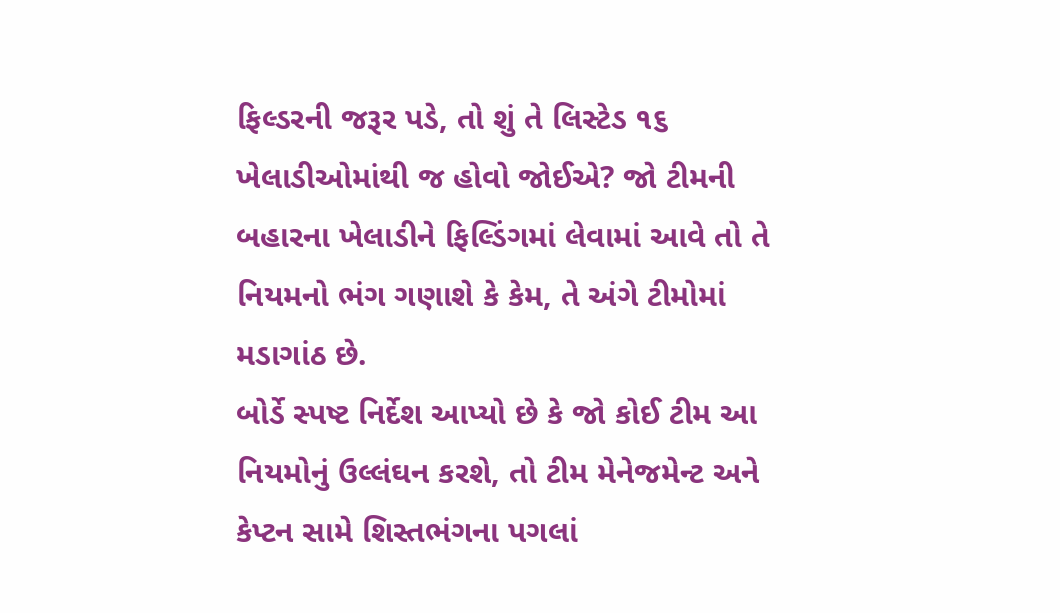ફિલ્ડરની જરૂર પડે, તો શું તે લિસ્ટેડ ૧૬ ખેલાડીઓમાંથી જ હોવો જોઈએ? જો ટીમની બહારના ખેલાડીને ફિલ્ડિંગમાં લેવામાં આવે તો તે નિયમનો ભંગ ગણાશે કે કેમ, તે અંગે ટીમોમાં મડાગાંઠ છે.
બોર્ડે સ્પષ્ટ નિર્દેશ આપ્યો છે કે જો કોઈ ટીમ આ નિયમોનું ઉલ્લંઘન કરશે, તો ટીમ મેનેજમેન્ટ અને કેપ્ટન સામે શિસ્તભંગના પગલાં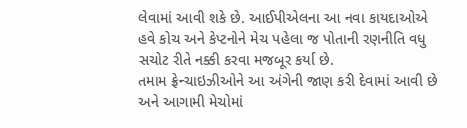લેવામાં આવી શકે છે. આઈપીએલના આ નવા કાયદાઓએ હવે કોચ અને કેપ્ટનોને મેચ પહેલા જ પોતાની રણનીતિ વધુ સચોટ રીતે નક્કી કરવા મજબૂર કર્યા છે.
તમામ ફ્રેન્ચાઇઝીઓને આ અંગેની જાણ કરી દેવામાં આવી છે અને આગામી મેચોમાં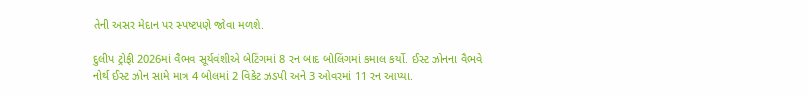તેની અસર મેદાન પર સ્પષ્ટપણે જોવા મળશે.

દુલીપ ટ્રોફી 2026માં વૈભવ સૂર્યવંશીએ બેટિંગમાં 8 રન બાદ બોલિંગમાં કમાલ કર્યો. ઈસ્ટ ઝોનના વૈભવે નોર્થ ઈસ્ટ ઝોન સામે માત્ર 4 બોલમાં 2 વિકેટ ઝડપી અને 3 ઓવરમાં 11 રન આપ્યા.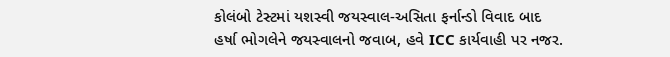કોલંબો ટેસ્ટમાં યશસ્વી જયસ્વાલ-અસિતા ફર્નાન્ડો વિવાદ બાદ હર્ષા ભોગલેને જયસ્વાલનો જવાબ, હવે ICC કાર્યવાહી પર નજર.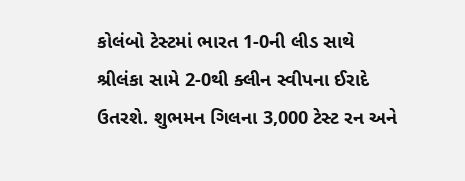કોલંબો ટેસ્ટમાં ભારત 1-0ની લીડ સાથે શ્રીલંકા સામે 2-0થી ક્લીન સ્વીપના ઈરાદે ઉતરશે. શુભમન ગિલના 3,000 ટેસ્ટ રન અને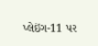પ્લેઇંગ-11 પર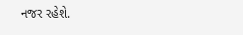નજર રહેશે.